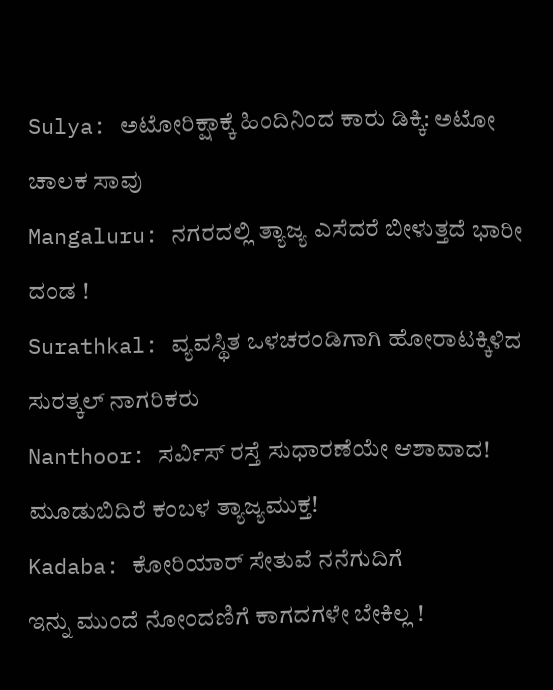Sulya: ಅಟೋರಿಕ್ಷಾಕ್ಕೆ ಹಿಂದಿನಿಂದ ಕಾರು ಡಿಕ್ಕಿ: ಅಟೋ ಚಾಲಕ ಸಾವು
Mangaluru: ನಗರದಲ್ಲಿ ತ್ಯಾಜ್ಯ ಎಸೆದರೆ ಬೀಳುತ್ತದೆ ಭಾರೀ ದಂಡ !
Surathkal: ವ್ಯವಸ್ಥಿತ ಒಳಚರಂಡಿಗಾಗಿ ಹೋರಾಟಕ್ಕಿಳಿದ ಸುರತ್ಕಲ್ ನಾಗರಿಕರು
Nanthoor: ಸರ್ವಿಸ್ ರಸ್ತೆ ಸುಧಾರಣೆಯೇ ಆಶಾವಾದ!
ಮೂಡುಬಿದಿರೆ ಕಂಬಳ ತ್ಯಾಜ್ಯಮುಕ್ತ!
Kadaba: ಕೋರಿಯಾರ್ ಸೇತುವೆ ನನೆಗುದಿಗೆ
ಇನ್ನು ಮುಂದೆ ನೋಂದಣಿಗೆ ಕಾಗದಗಳೇ ಬೇಕಿಲ್ಲ !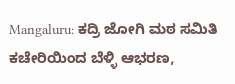Mangaluru: ಕದ್ರಿ ಜೋಗಿ ಮಠ ಸಮಿತಿ ಕಚೇರಿಯಿಂದ ಬೆಳ್ಳಿ ಆಭರಣ,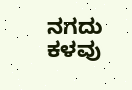ನಗದು ಕಳವು